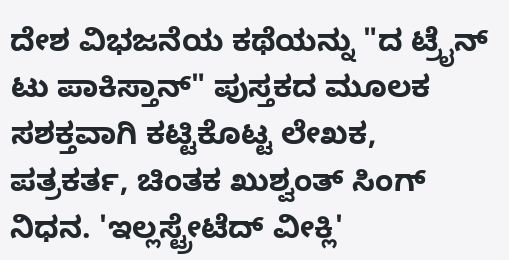ದೇಶ ವಿಭಜನೆಯ ಕಥೆಯನ್ನು "ದ ಟ್ರೈನ್ ಟು ಪಾಕಿಸ್ತಾನ್" ಪುಸ್ತಕದ ಮೂಲಕ ಸಶಕ್ತವಾಗಿ ಕಟ್ಟಿಕೊಟ್ಟ ಲೇಖಕ, ಪತ್ರಕರ್ತ, ಚಿಂತಕ ಖುಶ್ವಂತ್ ಸಿಂಗ್ ನಿಧನ. 'ಇಲ್ಲಸ್ಟ್ರೇಟೆದ್ ವೀಕ್ಲಿ'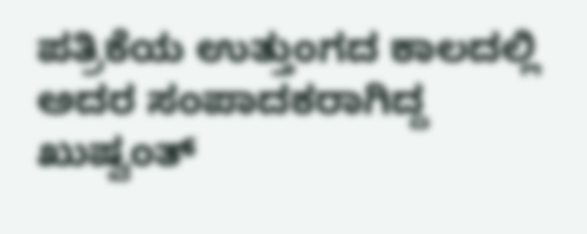ಪತ್ರಿಕೆಯ ಉತ್ತುಂಗದ ಕಾಲದಲ್ಲಿ ಅದರ ಸಂಪಾದಕರಾಗಿದ್ದ ಖುಷ್ವಂತ್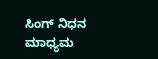ಸಿಂಗ್ ನಿಧನ ಮಾಧ್ಯಮ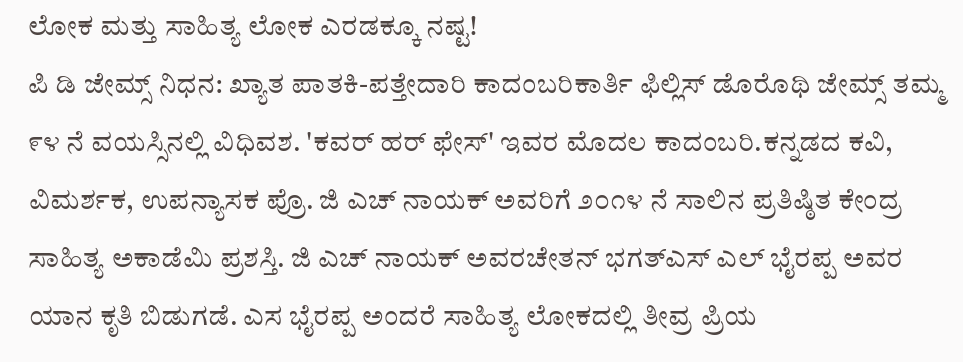ಲೋಕ ಮತ್ತು ಸಾಹಿತ್ಯ ಲೋಕ ಎರಡಕ್ಕೂ ನಷ್ಟ!
ಪಿ ಡಿ ಜೇಮ್ಸ್ ನಿಧನ: ಖ್ಯಾತ ಪಾತಕಿ-ಪತ್ತೇದಾರಿ ಕಾದಂಬರಿಕಾರ್ತಿ ಫಿಲ್ಲಿಸ್ ಡೊರೊಥಿ ಜೇಮ್ಸ್ ತಮ್ಮ ೯೪ ನೆ ವಯಸ್ಸಿನಲ್ಲಿ ವಿಧಿವಶ. 'ಕವರ್ ಹರ್ ಫೇಸ್' ಇವರ ಮೊದಲ ಕಾದಂಬರಿ.ಕನ್ನಡದ ಕವಿ, ವಿಮರ್ಶಕ, ಉಪನ್ಯಾಸಕ ಪ್ರೊ. ಜಿ ಎಚ್ ನಾಯಕ್ ಅವರಿಗೆ ೨೦೧೪ ನೆ ಸಾಲಿನ ಪ್ರತಿಷ್ಠಿತ ಕೇಂದ್ರ ಸಾಹಿತ್ಯ ಅಕಾಡೆಮಿ ಪ್ರಶಸ್ತಿ. ಜಿ ಎಚ್ ನಾಯಕ್ ಅವರಚೇತನ್ ಭಗತ್ಎಸ್ ಎಲ್ ಭೈರಪ್ಪ ಅವರ ಯಾನ ಕೃತಿ ಬಿಡುಗಡೆ. ಎಸ ಭೈರಪ್ಪ ಅಂದರೆ ಸಾಹಿತ್ಯ ಲೋಕದಲ್ಲಿ ತೀವ್ರ ಪ್ರಿಯ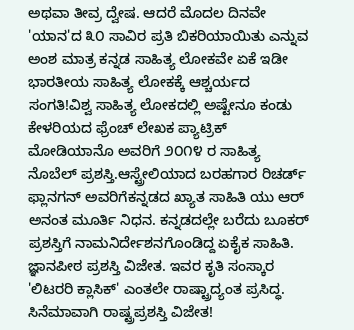ಅಥವಾ ತೀವ್ರ ದ್ವೇಷ. ಆದರೆ ಮೊದಲ ದಿನವೇ 'ಯಾನ'ದ ೩೦ ಸಾವಿರ ಪ್ರತಿ ಬಿಕರಿಯಾಯಿತು ಎನ್ನುವ ಅಂಶ ಮಾತ್ರ ಕನ್ನಡ ಸಾಹಿತ್ಯ ಲೋಕವೇ ಏಕೆ ಇಡೀ ಭಾರತೀಯ ಸಾಹಿತ್ಯ ಲೋಕಕ್ಕೆ ಆಶ್ಚರ್ಯದ ಸಂಗತಿ!ವಿಶ್ವ ಸಾಹಿತ್ಯ ಲೋಕದಲ್ಲಿ ಅಷ್ಟೇನೂ ಕಂಡು ಕೇಳರಿಯದ ಫ್ರೆಂಚ್ ಲೇಖಕ ಪ್ಯಾಟ್ರಿಕ್ ಮೋಡಿಯಾನೊ ಅವರಿಗೆ ೨೦೧೪ ರ ಸಾಹಿತ್ಯ ನೊಬೆಲ್ ಪ್ರಶಸ್ತಿ.ಆಸ್ಟ್ರೇಲಿಯಾದ ಬರಹಗಾರ ರಿಚರ್ಡ್ ಫ್ಲಾನಗನ್ ಅವರಿಗೆಕನ್ನಡದ ಖ್ಯಾತ ಸಾಹಿತಿ ಯು ಆರ್ ಅನಂತ ಮೂರ್ತಿ ನಿಧನ. ಕನ್ನಡದಲ್ಲೇ ಬರೆದು ಬೂಕರ್ ಪ್ರಶಸ್ತಿಗೆ ನಾಮನಿರ್ದೇಶನಗೊಂಡಿದ್ದ ಏಕೈಕ ಸಾಹಿತಿ. ಜ್ಞಾನಪೀಠ ಪ್ರಶಸ್ತಿ ವಿಜೇತ. ಇವರ ಕೃತಿ ಸಂಸ್ಕಾರ 'ಲಿಟರರಿ ಕ್ಲಾಸಿಕ್' ಎಂತಲೇ ರಾಷ್ಟ್ರಾದ್ಯಂತ ಪ್ರಸಿದ್ಧ. ಸಿನೆಮಾವಾಗಿ ರಾಷ್ಟ್ರಪ್ರಶಸ್ತಿ ವಿಜೇತ!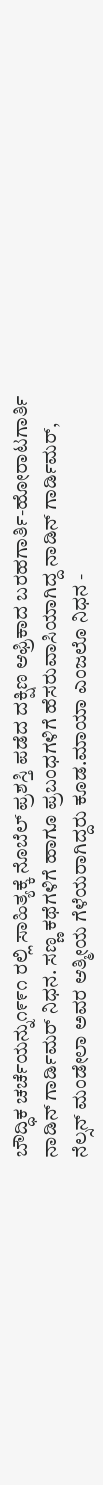ಬೌದ್ಧಿಕ ಚರ್ಚೆಯನ್ನು೧೯೯೧ ರಲ್ಲಿ ಸಾಹಿತ್ಯಕ್ಕೆ ನೊಬೆಲ್ ಪ್ರಶಸ್ತಿ ಪಡೆದ ದಕ್ಷಿಣ ಆಫ್ರಿಕಾದ ಬರಹಗಾರ್ತಿ-ಹೋರಾಟಗಾರ್ತಿ ನಾಡಿನ್ ಗಾರ್ಡಿಮರ್ ನಿಧನ. ಸಣ್ಣ ಕಥೆಗಳಿಗೆ ಹಾಗೂ ಪ್ರಬಂಧಗಳಿಗೆ ಹೆಸರುವಾಸಿಯಾಗಿದ್ದ ನಾಡಿನ್ ಗಾರ್ಡಿಮರ್, ನೆಲ್ಸನ್ ಮಂಡೇಲಾ ಅವರ ಆತ್ಮೀಯ ಗೆಳೆಯರಾಗಿದ್ದರು ಕೂಡ.ಮಾಯಾ ಎಂಜಲೊ ನಿಧನ -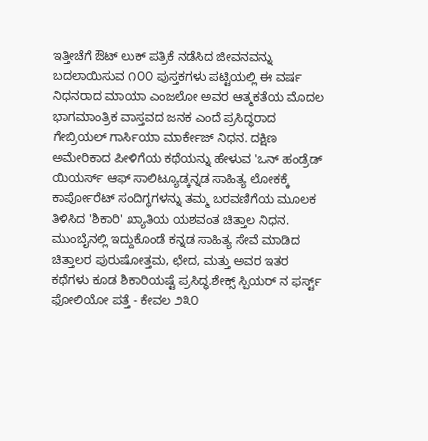ಇತ್ತೀಚೆಗೆ ಔಟ್ ಲುಕ್ ಪತ್ರಿಕೆ ನಡೆಸಿದ ಜೀವನವನ್ನು ಬದಲಾಯಿಸುವ ೧೦೦ ಪುಸ್ತಕಗಳು ಪಟ್ಟಿಯಲ್ಲಿ ಈ ವರ್ಷ ನಿಧನರಾದ ಮಾಯಾ ಎಂಜಲೋ ಅವರ ಆತ್ಮಕತೆಯ ಮೊದಲ ಭಾಗಮಾಂತ್ರಿಕ ವಾಸ್ತವದ ಜನಕ ಎಂದೆ ಪ್ರಸಿದ್ಧರಾದ ಗೇಬ್ರಿಯಲ್ ಗಾರ್ಸಿಯಾ ಮಾರ್ಕೇಜ್ ನಿಧನ. ದಕ್ಷಿಣ ಅಮೇರಿಕಾದ ಪೀಳಿಗೆಯ ಕಥೆಯನ್ನು ಹೇಳುವ 'ಒನ್ ಹಂಡ್ರೆಡ್ ಯಿಯರ್ಸ್ ಆಫ್ ಸಾಲಿಟ್ಯೂಡ್ಕನ್ನಡ ಸಾಹಿತ್ಯ ಲೋಕಕ್ಕೆ ಕಾರ್ಪೋರೆಟ್ ಸಂದಿಗ್ಧಗಳನ್ನು ತಮ್ಮ ಬರವಣಿಗೆಯ ಮೂಲಕ ತಿಳಿಸಿದ 'ಶಿಕಾರಿ' ಖ್ಯಾತಿಯ ಯಶವಂತ ಚಿತ್ತಾಲ ನಿಧನ. ಮುಂಬೈನಲ್ಲಿ ಇದ್ದುಕೊಂಡೆ ಕನ್ನಡ ಸಾಹಿತ್ಯ ಸೇವೆ ಮಾಡಿದ ಚಿತ್ತಾಲರ ಪುರುಷೋತ್ತಮ, ಛೇದ, ಮತ್ತು ಅವರ ಇತರ ಕಥೆಗಳು ಕೂಡ ಶಿಕಾರಿಯಷ್ಟೆ ಪ್ರಸಿದ್ಧ.ಶೇಕ್ಸ್ ಸ್ಪಿಯರ್ ನ ಫರ್ಸ್ಟ್ ಫೋಲಿಯೋ ಪತ್ತೆ - ಕೇವಲ ೨೩೦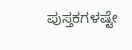ಪುಸ್ತಕಗಳಷ್ಟೇ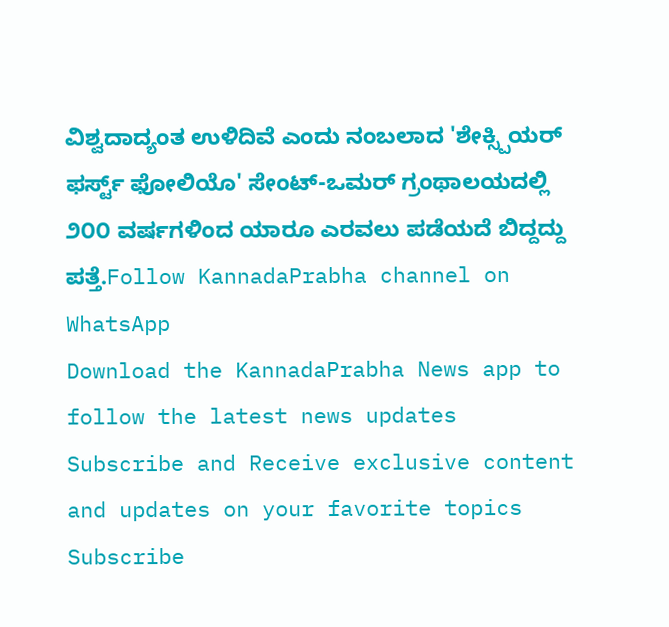ವಿಶ್ವದಾದ್ಯಂತ ಉಳಿದಿವೆ ಎಂದು ನಂಬಲಾದ 'ಶೇಕ್ಸ್ಪಿಯರ್ ಫರ್ಸ್ಟ್ ಫೋಲಿಯೊ' ಸೇಂಟ್-ಒಮರ್ ಗ್ರಂಥಾಲಯದಲ್ಲಿ ೨೦೦ ವರ್ಷಗಳಿಂದ ಯಾರೂ ಎರವಲು ಪಡೆಯದೆ ಬಿದ್ದದ್ದು ಪತ್ತೆ.Follow KannadaPrabha channel on WhatsApp
Download the KannadaPrabha News app to follow the latest news updates
Subscribe and Receive exclusive content and updates on your favorite topics
Subscribe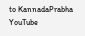to KannadaPrabha YouTube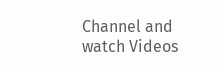Channel and watch Videos